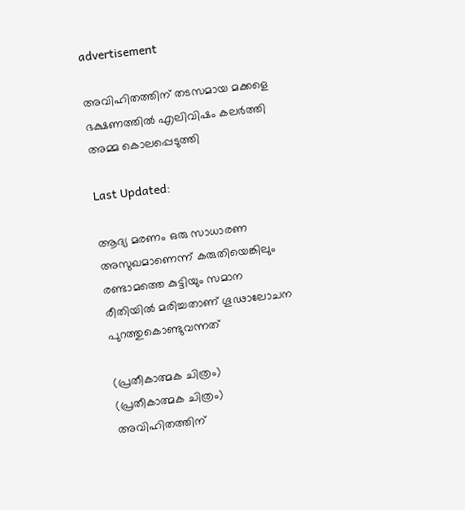advertisement

അവിഹിതത്തിന് തടസമായ മക്കളെ ഭക്ഷണത്തിൽ എലിവിഷം കലർത്തി അമ്മ കൊലപ്പെടുത്തി

Last Updated:

ആദ്യ മരണം ഒരു സാധാരണ അസുഖമാണെന്ന് കരുതിയെങ്കിലും രണ്ടാമത്തെ കുട്ടിയും സമാന രീതിയിൽ മരിച്ചതാണ് ഗൂഢാലോചന പുറത്തുകൊണ്ടുവന്നത്

(പ്രതീകാത്മക ചിത്രം)
(പ്രതീകാത്മക ചിത്രം)
അവിഹിതത്തിന്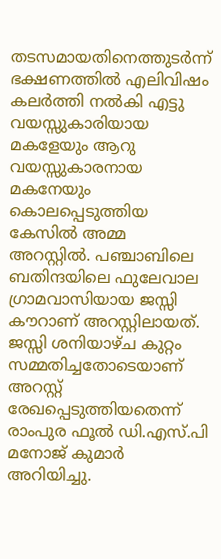തടസമായതിനെത്തുടർന്ന് ഭക്ഷണത്തിൽ എലിവിഷം കലർത്തി നൽകി എട്ടു വയസ്സുകാരിയായ മകളേയും ആറു വയസ്സുകാരനായ മകനേയും കൊലപ്പെടുത്തിയ കേസിൽ അമ്മ അറസ്റ്റിൽ. പഞ്ചാബിലെ ബതിന്ദയിലെ ഫുലേവാല ഗ്രാമവാസിയായ ജസ്സി കൗറാണ് അറസ്റ്റിലായത്. ജസ്സി ശനിയാഴ്ച കുറ്റം സമ്മതിച്ചതോടെയാണ് അറസ്റ്റ് രേഖപ്പെടുത്തിയതെന്ന് രാംപുര ഫൂൽ ഡി.എസ്.പി മനോജ് കുമാർ അറിയിച്ചു.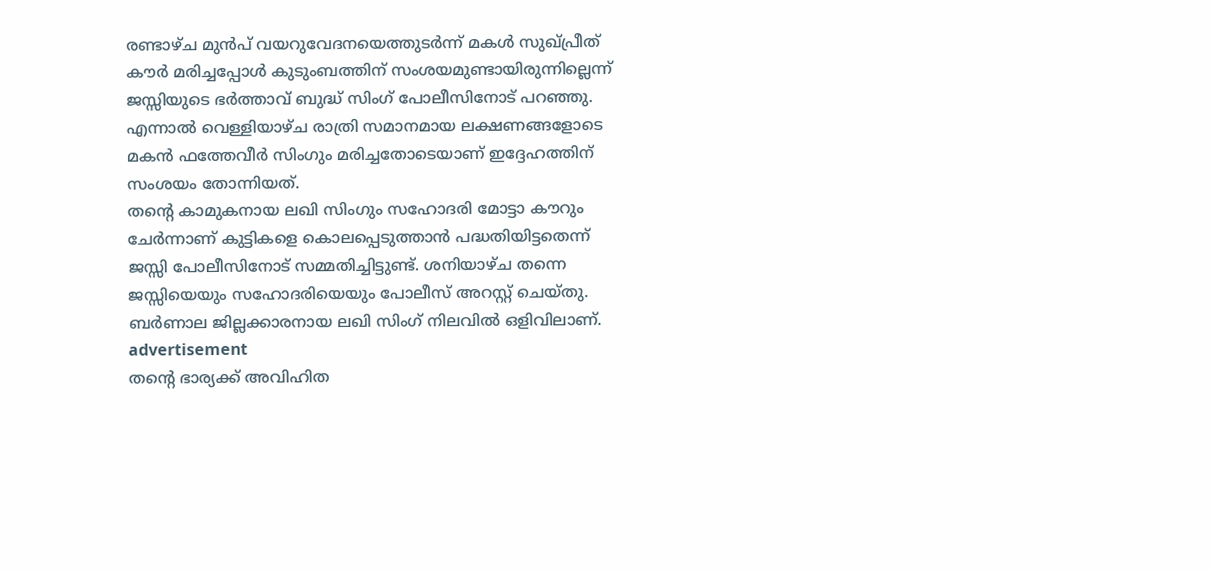രണ്ടാഴ്ച മുൻപ് വയറുവേദനയെത്തുടർന്ന് മകൾ സുഖ്‌പ്രീത് കൗർ മരിച്ചപ്പോൾ കുടുംബത്തിന് സംശയമുണ്ടായിരുന്നില്ലെന്ന് ജസ്സിയുടെ ഭർത്താവ് ബുദ്ധ് സിംഗ് പോലീസിനോട് പറഞ്ഞു. എന്നാൽ വെള്ളിയാഴ്ച രാത്രി സമാനമായ ലക്ഷണങ്ങളോടെ മകൻ ഫത്തേവീർ സിംഗും മരിച്ചതോടെയാണ് ഇദ്ദേഹത്തിന് സംശയം തോന്നിയത്.
തന്റെ കാമുകനായ ലഖി സിംഗും സഹോദരി മോട്ടാ കൗറും ചേർന്നാണ് കുട്ടികളെ കൊലപ്പെടുത്താൻ പദ്ധതിയിട്ടതെന്ന് ജസ്സി പോലീസിനോട് സമ്മതിച്ചിട്ടുണ്ട്. ശനിയാഴ്ച തന്നെ ജസ്സിയെയും സഹോദരിയെയും പോലീസ് അറസ്റ്റ് ചെയ്തു. ബർണാല ജില്ലക്കാരനായ ലഖി സിംഗ് നിലവിൽ ഒളിവിലാണ്.
advertisement
തന്റെ ഭാര്യക്ക് അവിഹിത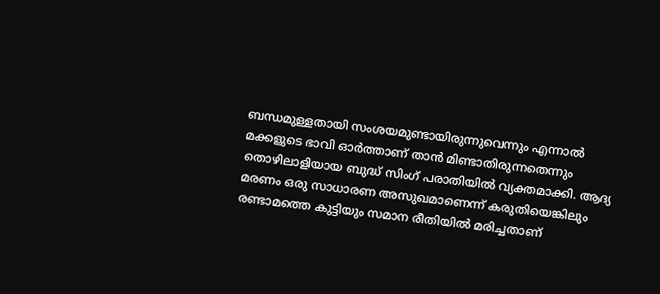ബന്ധമുള്ളതായി സംശയമുണ്ടായിരുന്നുവെന്നും എന്നാൽ മക്കളുടെ ഭാവി ഓർത്താണ് താൻ മിണ്ടാതിരുന്നതെന്നും തൊഴിലാളിയായ ബുദ്ധ് സിംഗ് പരാതിയിൽ വ്യക്തമാക്കി. ആദ്യ മരണം ഒരു സാധാരണ അസുഖമാണെന്ന് കരുതിയെങ്കിലും രണ്ടാമത്തെ കുട്ടിയും സമാന രീതിയിൽ മരിച്ചതാണ്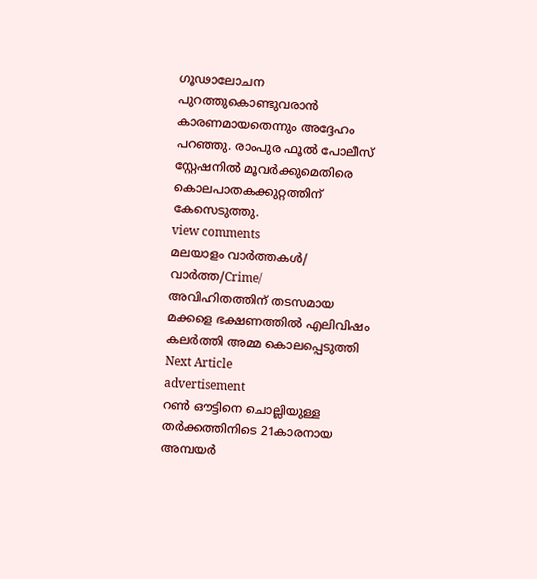ഗൂഢാലോചന പുറത്തുകൊണ്ടുവരാൻ കാരണമായതെന്നും അദ്ദേഹം പറഞ്ഞു. രാംപുര ഫൂൽ പോലീസ് സ്റ്റേഷനിൽ മൂവർക്കുമെതിരെ കൊലപാതകക്കുറ്റത്തിന് കേസെടുത്തു.
view comments
മലയാളം വാർത്തകൾ/ വാർത്ത/Crime/
അവിഹിതത്തിന് തടസമായ മക്കളെ ഭക്ഷണത്തിൽ എലിവിഷം കലർത്തി അമ്മ കൊലപ്പെടുത്തി
Next Article
advertisement
റൺ ഔട്ടിനെ ചൊല്ലിയുള്ള തർക്കത്തിനിടെ 21കാരനായ അമ്പയർ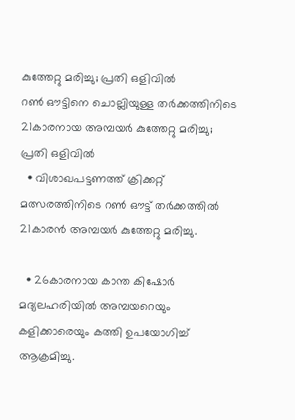കുത്തേറ്റു മരിച്ചു; പ്രതി ഒളിവിൽ
റൺ ഔട്ടിനെ ചൊല്ലിയുള്ള തർക്കത്തിനിടെ 21കാരനായ അമ്പയർ കുത്തേറ്റു മരിച്ചു; പ്രതി ഒളിവിൽ
  • വിശാഖപട്ടണത്ത് ക്രിക്കറ്റ് മത്സരത്തിനിടെ റൺ ഔട്ട് തർക്കത്തിൽ 21കാരൻ അമ്പയർ കുത്തേറ്റു മരിച്ചു.

  • 26കാരനായ കാന്ത കിഷോർ മദ്യലഹരിയിൽ അമ്പയറെയും കളിക്കാരെയും കത്തി ഉപയോഗിച്ച് ആക്രമിച്ചു.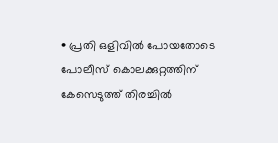• പ്രതി ഒളിവിൽ പോയതോടെ പോലീസ് കൊലക്കുറ്റത്തിന് കേസെടുത്ത് തിരച്ചിൽ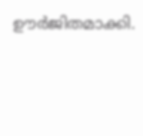ഊർജിതമാക്കി.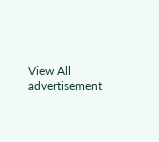View All
advertisement